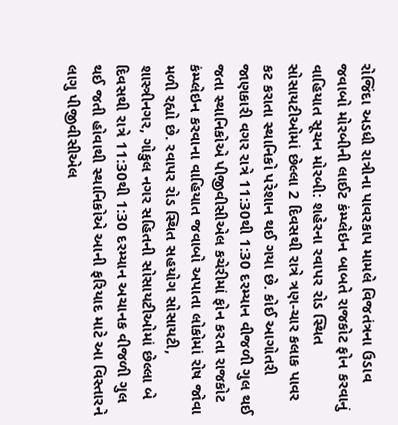રોજિંદા અડધી રાત્રીના પાવરકાપ મામલે વિજતંત્રના ઉડાવ જવાબો મોરબીની લાઈટ કંમ્પ્લેઇન બાબતે રાજકોટ ફોન કરવાનું વાહિયાત સૂચન મોરબી: શહેરના રવાપર રોડ સ્થિત સોસાયટીઓમાં છેલ્લા 2 દિવસથી રાત્રે ત્રણ-ચાર કલાક પાવર કટ કરાતા સ્થાનિકો પરેશાન થઈ ગયા છે. કોઈ આગોતરી જાણકારી વગર રાત્રે 11:30થી 1:30 દરમ્યાન વીજળી ગુલ થઈ જતા સ્થાનિકોએ પીજીવીસીએલ કચેરીમાં ફોન કરતા રાજકોટ કંમ્પ્લેઇન કરવાના વાહિયાત જવાબો અપાતા લોકોમાં રોષ જોવા મળી રહ્યો છે. રવાપર રોડ સ્થિત સહયોગ સોસાયટી, શાસ્ત્રીનગર, ગોકુલ નગર સહિતની સોસાયટીઓમાં છેલ્લા બે દિવસથી રાત્રે 11:30થી 1:30 દરમ્યાન અચાનક વીજળી ગુલ થઈ જતી હોવાથી સ્થાનિકોએ આની ફરિયાદ માટે આ વિસ્તારને લાગુ પીજીવીસીએલ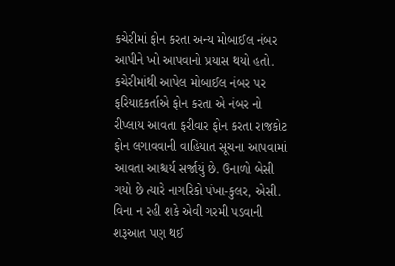કચેરીમાં ફોન કરતા અન્ય મોબાઈલ નંબર આપીને ખો આપવાનો પ્રયાસ થયો હતો. કચેરીમાંથી આપેલ મોબાઈલ નંબર પર ફરિયાદકર્તાએ ફોન કરતા એ નંબર નો રીપ્લાય આવતા ફરીવાર ફોન કરતા રાજકોટ ફોન લગાવવાની વાહિયાત સૂચના આપવામાં આવતા આશ્ચર્ય સર્જાયું છે. ઉનાળો બેસી ગયો છે ત્યારે નાગરિકો પંખા-કુલર, એસી. વિના ન રહી શકે એવી ગરમી પડવાની શરૂઆત પણ થઈ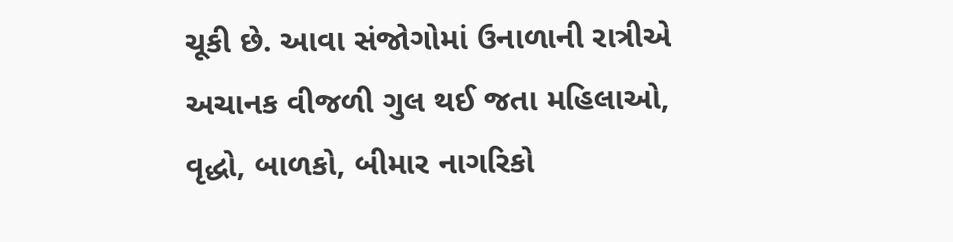ચૂકી છે. આવા સંજોગોમાં ઉનાળાની રાત્રીએ અચાનક વીજળી ગુલ થઈ જતા મહિલાઓ, વૃદ્ધો, બાળકો, બીમાર નાગરિકો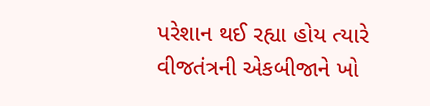પરેશાન થઈ રહ્યા હોય ત્યારે વીજતંત્રની એકબીજાને ખો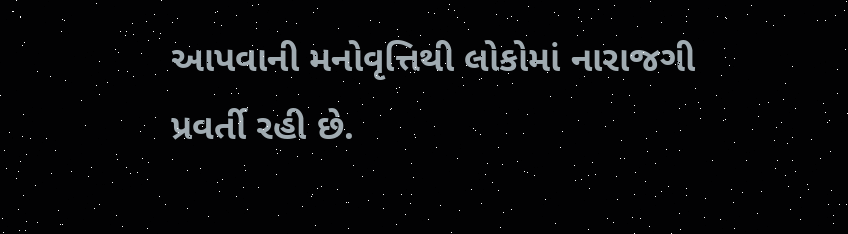આપવાની મનોવૃત્તિથી લોકોમાં નારાજગી પ્રવર્તી રહી છે.